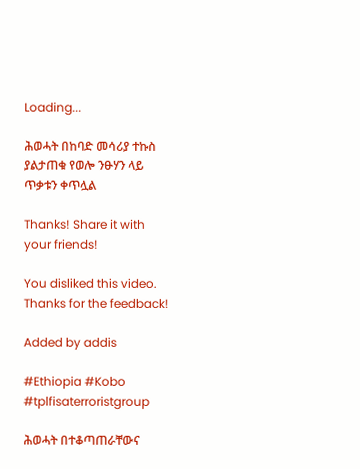Loading...

ሕወሓት በከባድ መሳሪያ ተኩስ ያልታጠቁ የወሎ ንፁሃን ላይ ጥቃቱን ቀጥሏል

Thanks! Share it with your friends!

You disliked this video. Thanks for the feedback!

Added by addis

#Ethiopia #Kobo #tplfisaterroristgroup

ሕወሓት በተቆጣጠራቸውና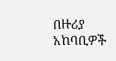በዙሪያ አከባቢዎች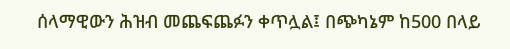ሰላማዊውን ሕዝብ መጨፍጨፉን ቀጥሏል፤ በጭካኔም ከ500 በላይ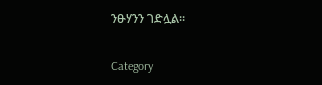ንፁሃንን ገድሏል።

Category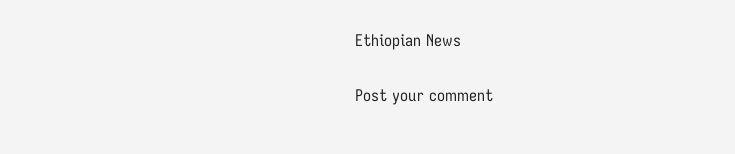Ethiopian News

Post your comment